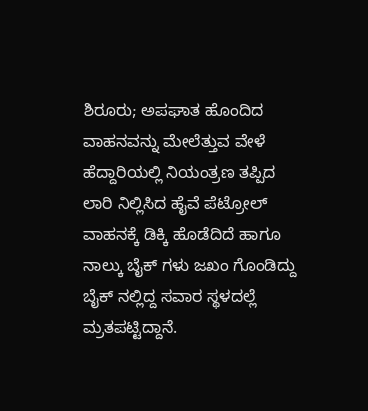ಶಿರೂರು; ಅಪಘಾತ ಹೊಂದಿದ ವಾಹನವನ್ನು ಮೇಲೆತ್ತುವ ವೇಳೆ ಹೆದ್ದಾರಿಯಲ್ಲಿ ನಿಯಂತ್ರಣ ತಪ್ಪಿದ ಲಾರಿ ನಿಲ್ಲಿಸಿದ ಹೈವೆ ಪೆಟ್ರೋಲ್ ವಾಹನಕ್ಕೆ ಡಿಕ್ಕಿ ಹೊಡೆದಿದೆ ಹಾಗೂ ನಾಲ್ಕು ಬೈಕ್ ಗಳು ಜಖಂ ಗೊಂಡಿದ್ದು ಬೈಕ್ ನಲ್ಲಿದ್ದ ಸವಾರ ಸ್ಥಳದಲ್ಲೆ ಮ್ರತಪಟ್ಟಿದ್ದಾನೆ.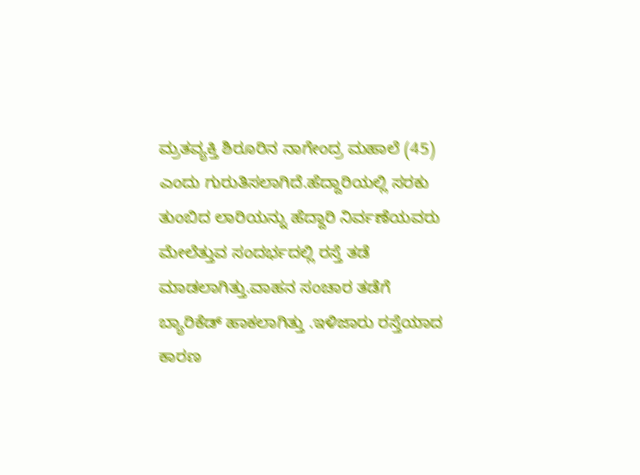ಮ್ರತವ್ಯಕ್ತಿ ಶಿರೂರಿನ ನಾಗೇಂದ್ರ ಮಹಾಲೆ (45) ಎಂದು ಗುರುತಿಸಲಾಗಿದೆ.ಹೆದ್ದಾರಿಯಲ್ಲಿ ಸರಕು ತುಂಬಿದ ಲಾರಿಯನ್ನು ಹೆದ್ದಾರಿ ನಿರ್ವಣೆಯವರು ಮೇಲೆತ್ತುವ ಸಂದರ್ಭದಲ್ಲಿ ರಸ್ತೆ ತಡೆ ಮಾಡಲಾಗಿತ್ತು.ವಾಹನ ಸಂಚಾರ ತಡೆಗೆ ಬ್ಯಾರಿಕೆಡ್ ಹಾಕಲಾಗಿತ್ತು .ಇಳಿಜಾರು ರಸ್ತೆಯಾದ ಕಾರಣ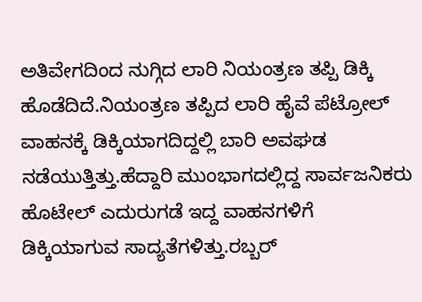ಅತಿವೇಗದಿಂದ ನುಗ್ಗಿದ ಲಾರಿ ನಿಯಂತ್ರಣ ತಪ್ಪಿ ಡಿಕ್ಕಿ ಹೊಡೆದಿದೆ.ನಿಯಂತ್ರಣ ತಪ್ಪಿದ ಲಾರಿ ಹೈವೆ ಪೆಟ್ರೋಲ್ ವಾಹನಕ್ಕೆ ಡಿಕ್ಕಿಯಾಗದಿದ್ದಲ್ಲಿ ಬಾರಿ ಅವಘಡ ನಡೆಯುತ್ತಿತ್ತು.ಹೆದ್ದಾರಿ ಮುಂಭಾಗದಲ್ಲಿದ್ದ ಸಾರ್ವಜನಿಕರು ಹೊಟೇಲ್ ಎದುರುಗಡೆ ಇದ್ದ ವಾಹನಗಳಿಗೆ ಡಿಕ್ಕಿಯಾಗುವ ಸಾದ್ಯತೆಗಳಿತ್ತು.ರಬ್ಬರ್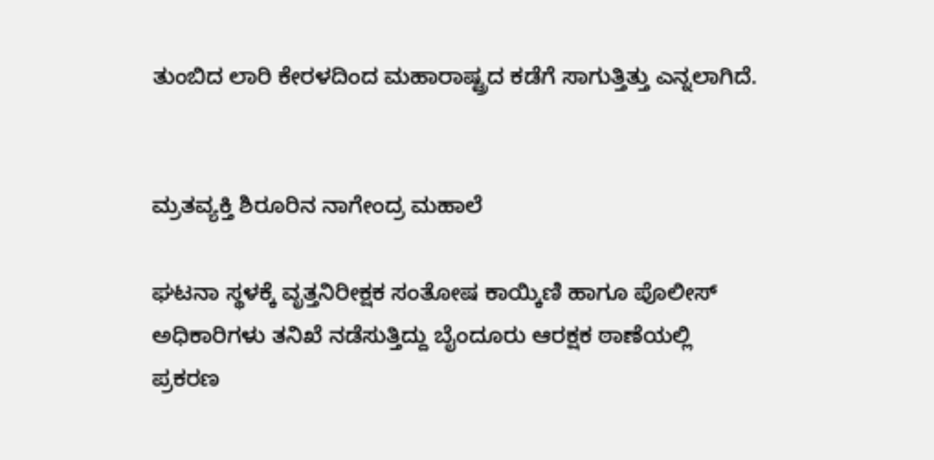ತುಂಬಿದ ಲಾರಿ ಕೇರಳದಿಂದ ಮಹಾರಾಷ್ಟ್ರದ ಕಡೆಗೆ ಸಾಗುತ್ತಿತ್ತು ಎನ್ನಲಾಗಿದೆ.


ಮ್ರತವ್ಯಕ್ತಿ ಶಿರೂರಿನ ನಾಗೇಂದ್ರ ಮಹಾಲೆ

ಘಟನಾ ಸ್ಥಳಕ್ಕೆ ವೃತ್ತನಿರೀಕ್ಷಕ ಸಂತೋಷ ಕಾಯ್ಕಿಣಿ ಹಾಗೂ ಪೊಲೀಸ್ ಅಧಿಕಾರಿಗಳು ತನಿಖೆ ನಡೆಸುತ್ತಿದ್ದು ಬೈಂದೂರು ಆರಕ್ಷಕ ಠಾಣೆಯಲ್ಲಿ ಪ್ರಕರಣ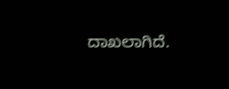ದಾಖಲಾಗಿದೆ.